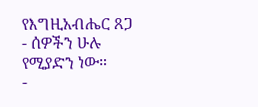የእግዚአብሔር ጸጋ
- ሰዎችን ሁሉ የሚያድን ነው።
-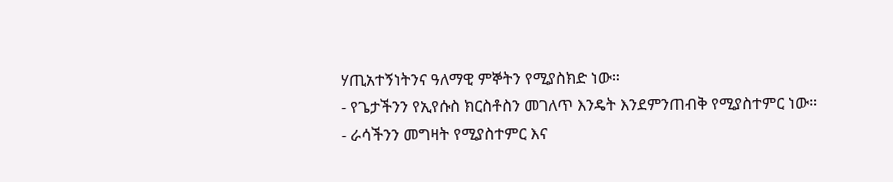ሃጢአተኝነትንና ዓለማዊ ምኞትን የሚያስክድ ነው።
- የጌታችንን የኢየሱስ ክርስቶስን መገለጥ እንዴት እንደምንጠብቅ የሚያስተምር ነው።
- ራሳችንን መግዛት የሚያስተምር እና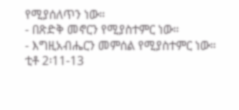የሚያሰለጥን ነው።
- በጽድቅ መኖርን የሚያስተምር ነው።
- እግዚአብሔርን መምሰል የሚያስተምር ነው።
ቲቶ 2፡11-13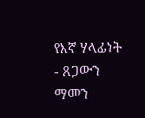የእኛ ሃላፊነት
- ጸጋውን ማመን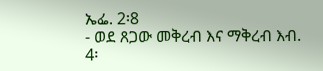ኤፌ. 2፡8
- ወደ ጸጋው መቅረብ እና ማቅረብ እብ. 4፡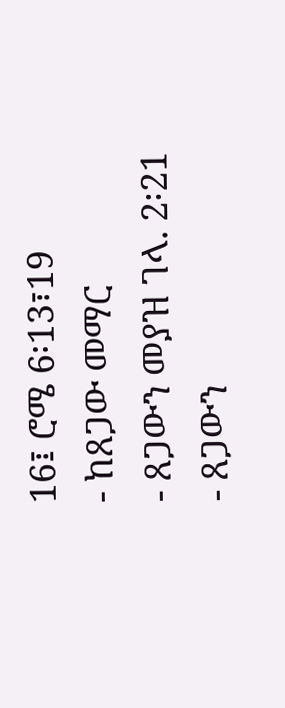16፤ ሮሜ 6፡13፣19
- ከጸጋው መማር
- ጸጋውን መያዝ ገላ. 2፡21
- ጸጋውን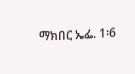ማክበር ኤፌ. 1፡6